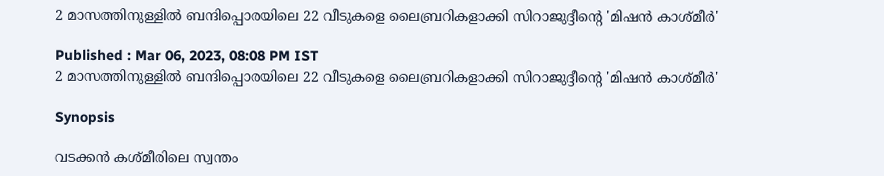2 മാസത്തിനുള്ളില്‍ ബന്ദിപ്പൊരയിലെ 22 വീടുകളെ ലൈബ്രറികളാക്കി സിറാജുദ്ദീന്‍റെ 'മിഷന്‍ കാശ്മീര്‍'

Published : Mar 06, 2023, 08:08 PM IST
2 മാസത്തിനുള്ളില്‍ ബന്ദിപ്പൊരയിലെ 22 വീടുകളെ ലൈബ്രറികളാക്കി സിറാജുദ്ദീന്‍റെ 'മിഷന്‍ കാശ്മീര്‍'

Synopsis

വടക്കന്‍ കശ്മീരിലെ സ്വന്തം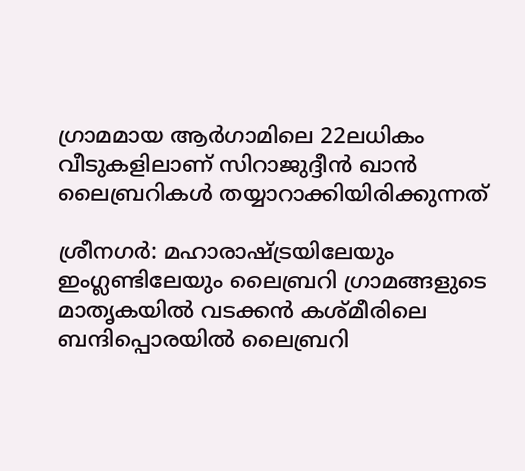ഗ്രാമമായ ആര്‍ഗാമിലെ 22ലധികം വീടുകളിലാണ് സിറാജുദ്ദീന്‍ ഖാന്‍ ലൈബ്രറികള്‍ തയ്യാറാക്കിയിരിക്കുന്നത്

ശ്രീനഗര്‍: മഹാരാഷ്ട്രയിലേയും ഇംഗ്ലണ്ടിലേയും ലൈബ്രറി ഗ്രാമങ്ങളുടെ മാതൃകയില്‍ വടക്കന്‍ കശ്മീരിലെ ബന്ദിപ്പൊരയില്‍ ലൈബ്രറി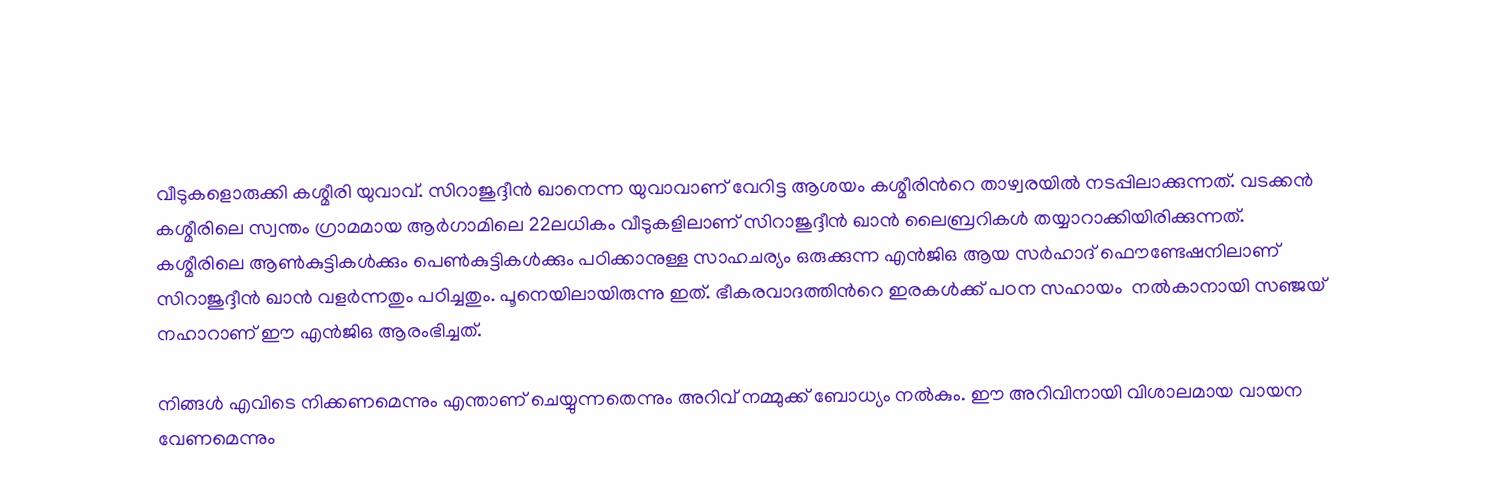വീടുകളൊരുക്കി കശ്മീരി യുവാവ്. സിറാജുദ്ദീന്‍ ഖാനെന്ന യുവാവാണ് വേറിട്ട ആശയം കശ്മീരിന്‍റെ താഴ്വരയില്‍ നടപ്പിലാക്കുന്നത്. വടക്കന്‍ കശ്മീരിലെ സ്വന്തം ഗ്രാമമായ ആര്‍ഗാമിലെ 22ലധികം വീടുകളിലാണ് സിറാജുദ്ദീന്‍ ഖാന്‍ ലൈബ്രറികള്‍ തയ്യാറാക്കിയിരിക്കുന്നത്. കശ്മീരിലെ ആണ്‍കുട്ടികള്‍ക്കും പെണ്‍കുട്ടികള്‍ക്കും പഠിക്കാനുള്ള സാഹചര്യം ഒരുക്കുന്ന എന്‍ജിഒ ആയ സര്‍ഹാദ് ഫൌണ്ടേഷനിലാണ് സിറാജുദ്ദീന്‍ ഖാന്‍ വളര്‍ന്നതും പഠിച്ചതും. പൂനെയിലായിരുന്നു ഇത്. ഭീകരവാദത്തിന്‍റെ ഇരകള്‍ക്ക് പഠന സഹായം  നല്‍കാനായി സഞ്ജയ് നഹാറാണ് ഈ എന്‍ജിഒ ആരംഭിച്ചത്.

നിങ്ങള്‍ എവിടെ നിക്കണമെന്നും എന്താണ് ചെയ്യുന്നതെന്നും അറിവ് നമ്മുക്ക് ബോധ്യം നല്‍കും. ഈ അറിവിനായി വിശാലമായ വായന വേണമെന്നും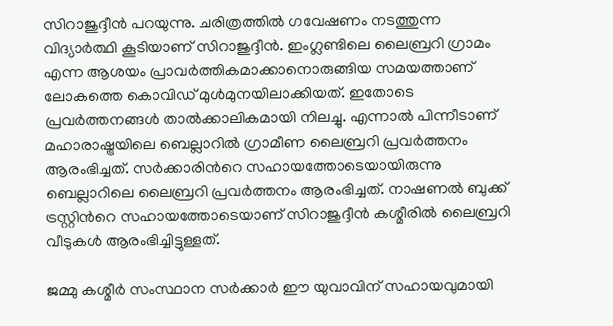സിറാജുദ്ദീന്‍ പറയുന്നു. ചരിത്രത്തില്‍ ഗവേഷണം നടത്തുന്ന വിദ്യാര്‍ത്ഥി കൂടിയാണ് സിറാജുദ്ദീന്‍. ഇംഗ്ലണ്ടിലെ ലൈബ്രറി ഗ്രാമം എന്ന ആശയം പ്രാവര്‍ത്തികമാക്കാനൊരുങ്ങിയ സമയത്താണ് ലോകത്തെ കൊവിഡ് മുള്‍മുനയിലാക്കിയത്. ഇതോടെ പ്രവര്‍ത്തനങ്ങള്‍ താല്‍ക്കാലികമായി നിലച്ചു. എന്നാല്‍ പിന്നീടാണ് മഹാരാഷ്ട്രയിലെ ബെല്ലാറില്‍ ഗ്രാമീണ ലൈബ്രറി പ്രവര്‍ത്തനം ആരംഭിച്ചത്. സര്‍ക്കാരിന്‍റെ സഹായത്തോടെയായിരുന്നു ബെല്ലാറിലെ ലൈബ്രറി പ്രവര്‍ത്തനം ആരംഭിച്ചത്. നാഷണല്‍ ബുക്ക് ട്രസ്റ്റിന്‍റെ സഹായത്തോടെയാണ് സിറാജുദ്ദീന്‍ കശ്മീരില്‍ ലൈബ്രറി വീടുകള്‍ ആരംഭിച്ചിട്ടുള്ളത്.

ജമ്മു കശ്മീര്‍ സംസ്ഥാന സര്‍ക്കാര്‍ ഈ യുവാവിന് സഹായവുമായി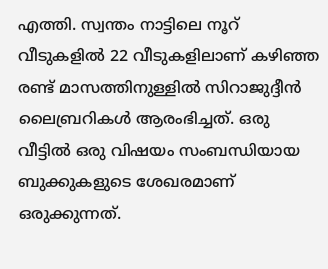എത്തി. സ്വന്തം നാട്ടിലെ നൂറ് വീടുകളില്‍ 22 വീടുകളിലാണ് കഴിഞ്ഞ രണ്ട് മാസത്തിനുള്ളില്‍ സിറാജുദ്ദീന്‍ ലൈബ്രറികള്‍ ആരംഭിച്ചത്. ഒരു വീട്ടില്‍ ഒരു വിഷയം സംബന്ധിയായ ബുക്കുകളുടെ ശേഖരമാണ് ഒരുക്കുന്നത്.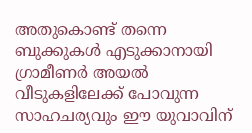അതുകൊണ്ട് തന്നെ ബുക്കുകള്‍ എടുക്കാനായി ഗ്രാമീണര്‍ അയല്‍ വീടുകളിലേക്ക് പോവുന്ന സാഹചര്യവും ഈ യുവാവിന്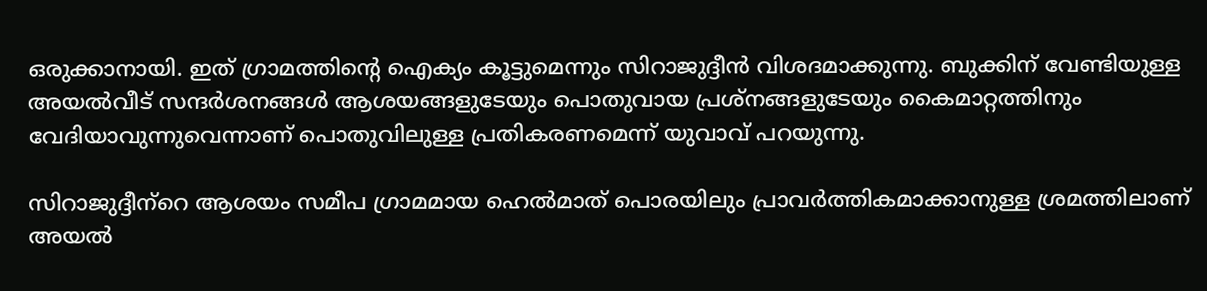ഒരുക്കാനായി. ഇത് ഗ്രാമത്തിന്‍റെ ഐക്യം കൂട്ടുമെന്നും സിറാജുദ്ദീന്‍ വിശദമാക്കുന്നു. ബുക്കിന് വേണ്ടിയുള്ള അയല്‍വീട് സന്ദര്‍ശനങ്ങള്‍ ആശയങ്ങളുടേയും പൊതുവായ പ്രശ്നങ്ങളുടേയും കൈമാറ്റത്തിനും വേദിയാവുന്നുവെന്നാണ് പൊതുവിലുള്ള പ്രതികരണമെന്ന് യുവാവ് പറയുന്നു.

സിറാജുദ്ദീന‍്‍റെ ആശയം സമീപ ഗ്രാമമായ ഹെല്‍മാത് പൊരയിലും പ്രാവര്‍ത്തികമാക്കാനുള്ള ശ്രമത്തിലാണ് അയല്‍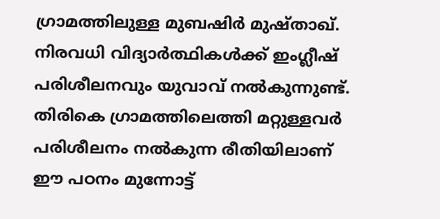ഗ്രാമത്തിലുള്ള മുബഷിര്‍ മുഷ്താഖ്. നിരവധി വിദ്യാര്‍ത്ഥികള്‍ക്ക് ഇംഗ്ലീഷ് പരിശീലനവും യുവാവ് നല്‍കുന്നുണ്ട്. തിരികെ ഗ്രാമത്തിലെത്തി മറ്റുള്ളവര്‍ പരിശീലനം നല്‍കുന്ന രീതിയിലാണ് ഈ പഠനം മുന്നോട്ട്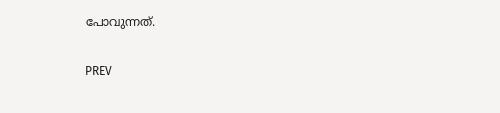പോവുന്നത്.

PREV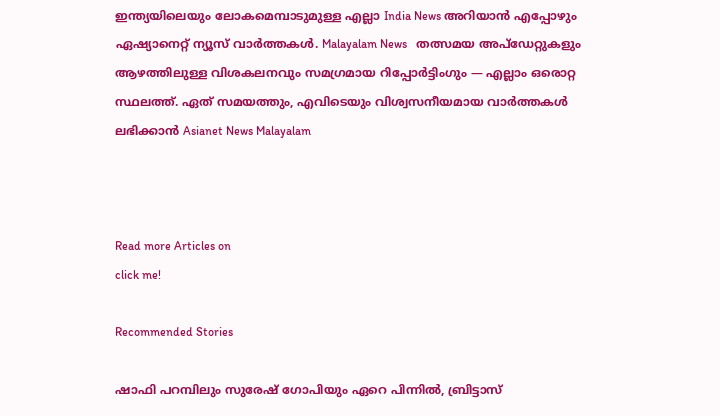ഇന്ത്യയിലെയും ലോകമെമ്പാടുമുള്ള എല്ലാ India News അറിയാൻ എപ്പോഴും ഏഷ്യാനെറ്റ് ന്യൂസ് വാർത്തകൾ. Malayalam News   തത്സമയ അപ്‌ഡേറ്റുകളും ആഴത്തിലുള്ള വിശകലനവും സമഗ്രമായ റിപ്പോർട്ടിംഗും — എല്ലാം ഒരൊറ്റ സ്ഥലത്ത്. ഏത് സമയത്തും, എവിടെയും വിശ്വസനീയമായ വാർത്തകൾ ലഭിക്കാൻ Asianet News Malayalam



Read more Articles on
click me!

Recommended Stories

ഷാഫി പറമ്പിലും സുരേഷ് ഗോപിയും ഏറെ പിന്നില്‍, ബ്രിട്ടാസ്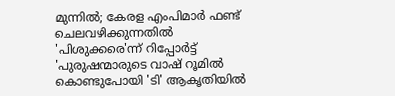മുന്നില്‍; കേരള എംപിമാര്‍ ഫണ്ട് ചെലവഴിക്കുന്നതില്‍ 'പിശുക്കരെ'ന്ന് റിപ്പോര്‍ട്ട്
'പുരുഷന്മാരുടെ വാഷ് റൂമില്‍ കൊണ്ടുപോയി 'ടി' ആകൃതിയില്‍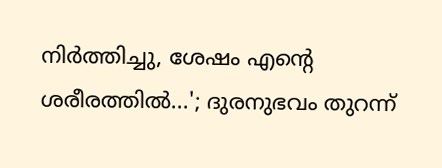നിര്‍ത്തിച്ചു, ശേഷം എന്‍റെ ശരീരത്തില്‍...'; ദുരനുഭവം തുറന്ന്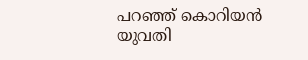പറഞ്ഞ് കൊറിയന്‍ യുവതി